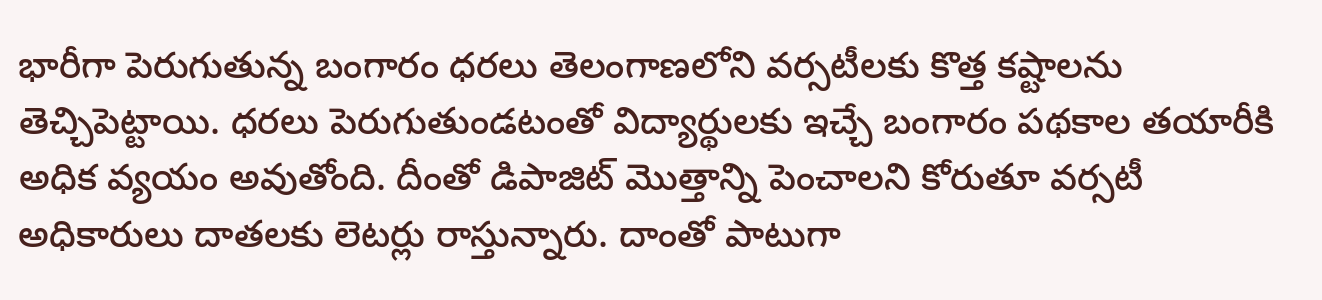భారీగా పెరుగుతున్న బంగారం ధరలు తెలంగాణలోని వర్సటీలకు కొత్త కష్టాలను తెచ్చిపెట్టాయి. ధరలు పెరుగుతుండటంతో విద్యార్థులకు ఇచ్చే బంగారం పథకాల తయారీకి అధిక వ్యయం అవుతోంది. దీంతో డిపాజిట్ మెుత్తాన్ని పెంచాలని కోరుతూ వర్సటీ అధికారులు దాతలకు లెటర్లు రాస్తున్నారు. దాంతో పాటుగా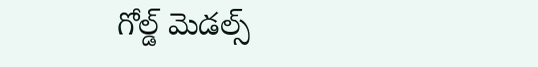గోల్డ్ మెడల్స్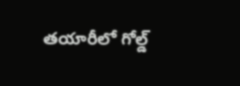తయారీలో గోల్డ్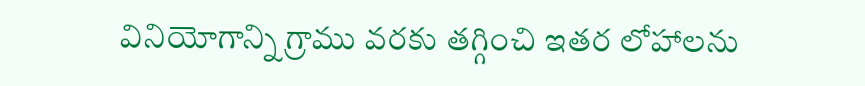వినియోగాన్ని గ్రాము వరకు తగ్గించి ఇతర లోహాలను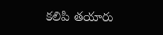కలిపి తయారు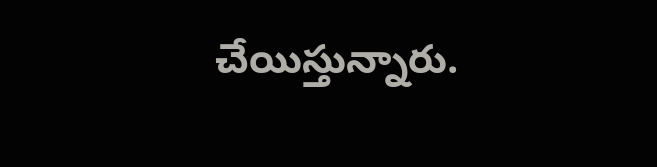చేయిస్తున్నారు.